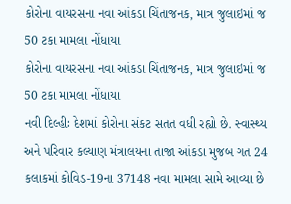કોરોના વાયરસના નવા આંકડા ચિંતાજનક, માત્ર જુલાઇમાં જ 50 ટકા મામલા નોંધાયા
કોરોના વાયરસના નવા આંકડા ચિંતાજનક, માત્ર જુલાઇમાં જ 50 ટકા મામલા નોંધાયા
નવી દિલ્હીઃ દેશમાં કોરોના સંકટ સતત વધી રહ્યો છે. સ્વાસ્થ્ય અને પરિવાર કલ્યાણ મંત્રાલયના તાજા આંકડા મુજબ ગત 24 કલાકમાં કોવિડ-19ના 37148 નવા મામલા સામે આવ્યા છે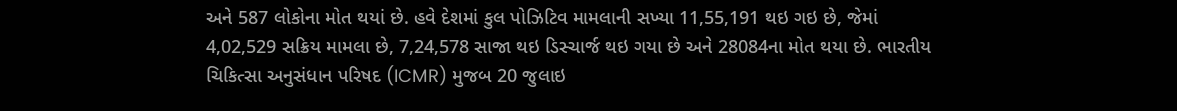અને 587 લોકોના મોત થયાં છે. હવે દેશમાં કુલ પોઝિટિવ મામલાની સખ્યા 11,55,191 થઇ ગઇ છે, જેમાં 4,02,529 સક્રિય મામલા છે, 7,24,578 સાજા થઇ ડિસ્ચાર્જ થઇ ગયા છે અને 28084ના મોત થયા છે. ભારતીય ચિકિત્સા અનુસંધાન પરિષદ (ICMR) મુજબ 20 જુલાઇ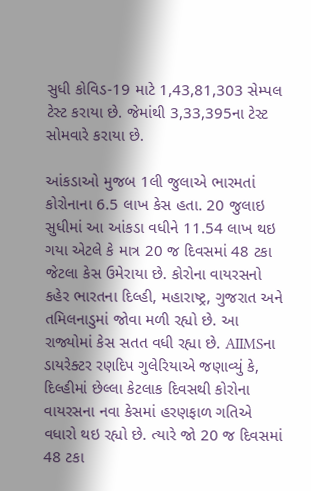સુધી કોવિડ-19 માટે 1,43,81,303 સેમ્પલ ટેસ્ટ કરાયા છે. જેમાંથી 3,33,395ના ટેસ્ટ સોમવારે કરાયા છે.

આંકડાઓ મુજબ 1લી જુલાએ ભારમતાં કોરોનાના 6.5 લાખ કેસ હતા. 20 જુલાઇ સુધીમાં આ આંકડા વધીને 11.54 લાખ થઇ ગયા એટલે કે માત્ર 20 જ દિવસમાં 48 ટકા જેટલા કેસ ઉમેરાયા છે. કોરોના વાયરસનો કહેર ભારતના દિલ્હી, મહારાષ્ટ્ર, ગુજરાત અને તમિલનાડુમાં જોવા મળી રહ્યો છે. આ રાજ્યોમાં કેસ સતત વધી રહ્યા છે. AIIMSના ડાયરેક્ટર રણદિપ ગુલેરિયાએ જણાવ્યું કે, દિલ્હીમાં છેલ્લા કેટલાક દિવસથી કોરોના વાયરસના નવા કેસમાં હરણફાળ ગતિએ વધારો થઇ રહ્યો છે. ત્યારે જો 20 જ દિવસમાં 48 ટકા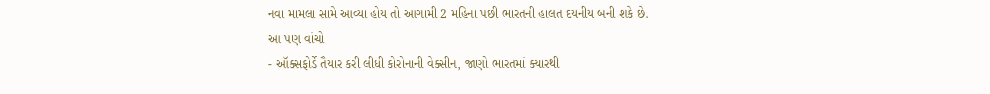નવા મામલા સામે આવ્યા હોય તો આગામી 2 મહિના પછી ભારતની હાલત દયનીય બની શકે છે.
આ પણ વાંચો
- ઑક્સફોર્ડે તૈયાર કરી લીધી કોરોનાની વેક્સીન, જાણો ભારતમાં ક્યારથી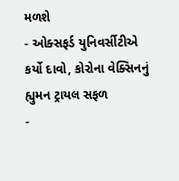મળશે
- ઓક્સફર્ડ યુનિવર્સીટીએ કર્યો દાવો, કોરોના વેક્સિનનું હ્યુમન ટ્રાયલ સફળ
-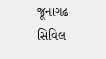જૂનાગઢ સિવિલ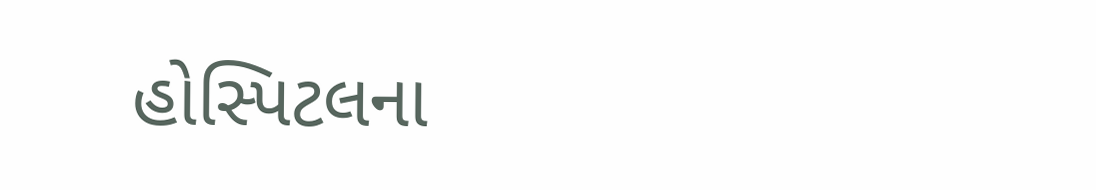હોસ્પિટલના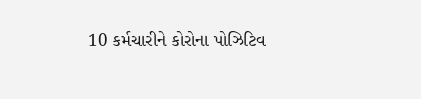10 કર્મચારીને કોરોના પોઝિટિવ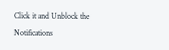Click it and Unblock the Notifications